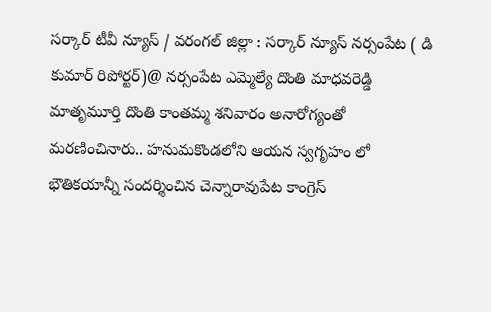సర్కార్ టీవీ న్యూస్ / వరంగల్ జిల్లా : సర్కార్ న్యూస్ నర్సంపేట ( డి కుమార్ రిపోర్టర్)@ నర్సంపేట ఎమ్మెల్యే దొంతి మాధవరెడ్డి మాతృమూర్తి దొంతి కాంతమ్మ శనివారం అనారోగ్యంతో మరణించినారు.. హనుమకొండలోని ఆయన స్వగృహం లో భౌతికయాన్నీ సందర్శించిన చెన్నారావుపేట కాంగ్రెస్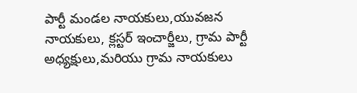పార్టీ మండల నాయకులు,యువజన నాయకులు, క్లస్టర్ ఇంచార్జీలు, గ్రామ పార్టీ అధ్యక్షులు,మరియు గ్రామ నాయకులు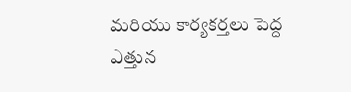మరియు కార్యకర్తలు పెద్ద ఎత్తున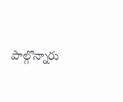పాల్గొన్నారు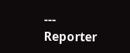---
Reporter